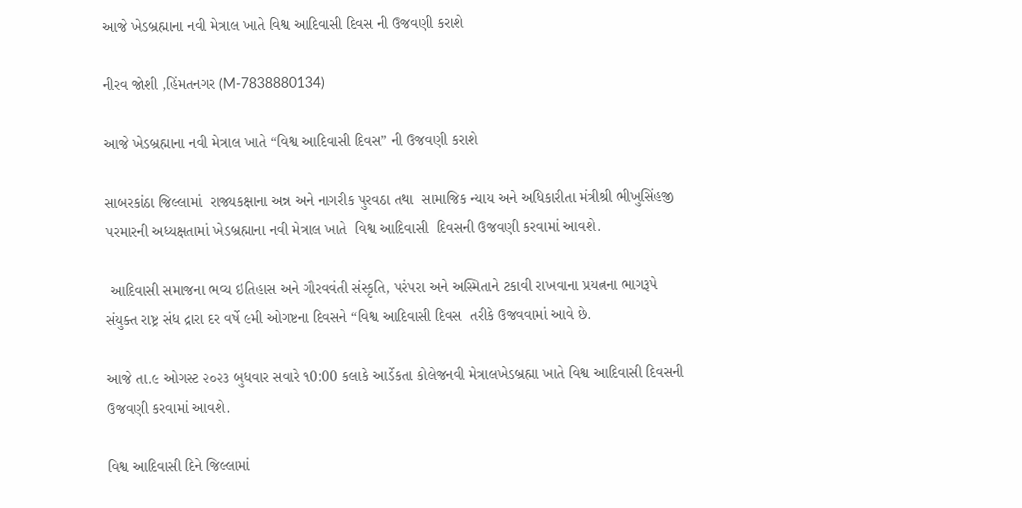આજે ખેડબ્રહ્માના નવી મેત્રાલ ખાતે વિશ્વ આદિવાસી દિવસ ની ઉજવણી કરાશે

નીરવ જોશી ,હિંમતનગર (M-7838880134)

આજે ખેડબ્રહ્માના નવી મેત્રાલ ખાતે “વિશ્વ આદિવાસી દિવસ” ની ઉજવણી કરાશે

સાબરકાંઠા જિલ્લામાં  રાજ્યકક્ષાના અન્ન અને નાગરીક પુરવઠા તથા  સામાજિક ન્યાય અને અધિકારીતા મંત્રીશ્રી ભીખુસિંહજી પરમારની અધ્યક્ષતામાં ખેડબ્રહ્માના નવી મેત્રાલ ખાતે  વિશ્વ આદિવાસી  દિવસની ઉજવણી કરવામાં આવશે.

 આદિવાસી સમાજના ભવ્ય ઇતિહાસ અને ગૌરવવંતી સંસ્કૃતિ, પરંપરા અને અસ્મિતાને ટકાવી રાખવાના પ્રયત્નના ભાગરૂપે સંયુક્ત રાષ્ટ્ર સંધ દ્રારા દર વર્ષે ૯મી ઓગષ્ટના દિવસને “વિશ્વ આદિવાસી દિવસ  તરીકે ઉજવવામાં આવે છે.

આજે તા.૯ ઓગસ્ટ ૨૦૨૩ બુધવાર સવારે ૧0:00 કલાકે આર્ડેકતા કોલેજનવી મેત્રાલખેડબ્રહ્મા ખાતે વિશ્વ આદિવાસી દિવસની ઉજવણી કરવામાં આવશે.

વિશ્વ આદિવાસી દિને જિલ્લામાં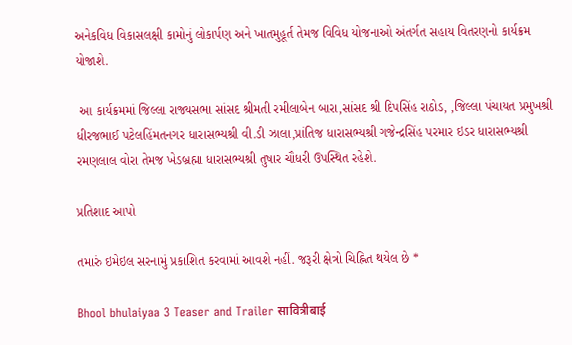અનેકવિધ વિકાસલક્ષી કામોનું લોકાર્પણ અને ખાતમુહૂર્ત તેમજ વિવિધ યોજનાઓ અંતર્ગત સહાય વિતરણનો કાર્યક્રમ યોજાશે.

 આ કાર્યક્રમમાં જિલ્લા રાજ્યસભા સાંસદ શ્રીમતી રમીલાબેન બારા,સાંસદ શ્રી દિપસિંહ રાઠોડ, ,જિલ્લા પંચાયત પ્રમુખશ્રી ધીરજભાઈ પટેલહિંમતનગર ધારાસભ્યશ્રી વી.ડી ઝાલા,પ્રાંતિજ ધારાસભ્યશ્રી ગજેન્દ્રસિંહ પરમાર ઇડર ધારાસભ્યશ્રી રમણલાલ વોરા તેમજ ખેડબ્રહ્મા ધારાસભ્યશ્રી તુષાર ચૌધરી ઉપસ્થિત રહેશે.

પ્રતિશાદ આપો

તમારું ઇમેઇલ સરનામું પ્રકાશિત કરવામાં આવશે નહીં. જરૂરી ક્ષેત્રો ચિહ્નિત થયેલ છે *

Bhool bhulaiyaa 3 Teaser and Trailer सावित्रीबाई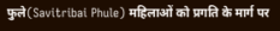फुले(Savitribai Phule) महिलाओं को प्रगति के मार्ग पर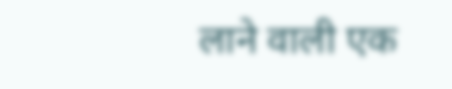लाने वाली एक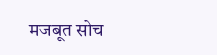मजबूत सोच